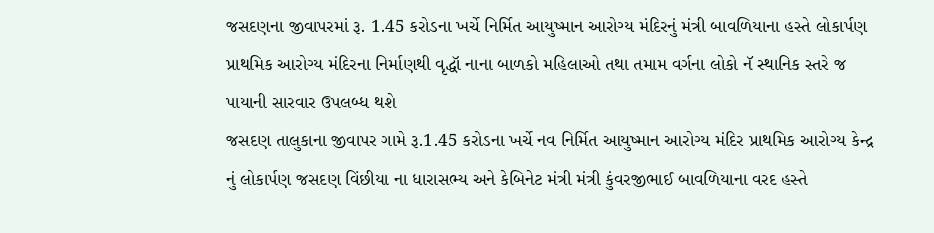જસદણના જીવાપરમાં રૂ. 1.45 કરોડના ખર્ચે નિર્મિત આયુષ્માન આરોગ્ય મંદિરનું મંત્રી બાવળિયાના હસ્તે લોકાર્પણ
પ્રાથમિક આરોગ્ય મંદિરના નિર્માણથી વૃદ્ધૉ નાના બાળકો મહિલાઓ તથા તમામ વર્ગના લોકો નૅ સ્થાનિક સ્તરે જ પાયાની સારવાર ઉપલબ્ધ થશે
જસદણ તાલુકાના જીવાપર ગામે રૂ.1.45 કરોડના ખર્ચે નવ નિર્મિત આયુષ્માન આરોગ્ય મંદિર પ્રાથમિક આરોગ્ય કેન્દ્ર નું લોકાર્પણ જસદણ વિંછીયા ના ધારાસભ્ય અને કેબિનેટ મંત્રી મંત્રી કુંવરજીભાઈ બાવળિયાના વરદ હસ્તે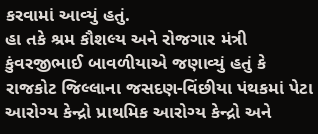કરવામાં આવ્યું હતું.
હા તકે શ્રમ કૌશલ્ય અને રોજગાર મંત્રી કુંવરજીભાઈ બાવળીયાએ જણાવ્યું હતું કે રાજકોટ જિલ્લાના જસદણ-વિંછીયા પંથકમાં પેટા આરોગ્ય કેન્દ્રો પ્રાથમિક આરોગ્ય કેન્દ્રો અને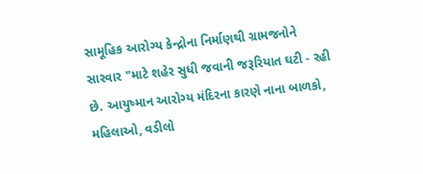સામૂહિક આરોગ્ય કેન્દ્રોના નિર્માણથી ગ્રામજનોને સારવાર "માટે શહેર સુધી જવાની જરૂરિયાત ઘટી - રહી છે. આયુષ્માન આરોગ્ય મંદિરના કારણે નાના બાળકો, મહિલાઓ, વડીલો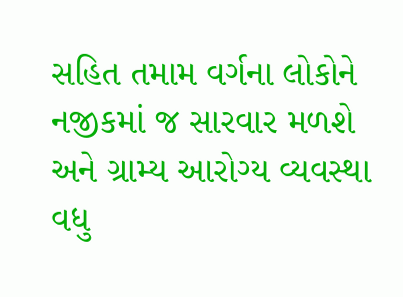સહિત તમામ વર્ગના લોકોને નજીકમાં જ સારવાર મળશે અને ગ્રામ્ય આરોગ્ય વ્યવસ્થા વધુ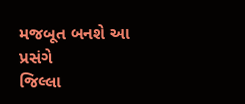મજબૂત બનશે આ પ્રસંગે
જિલ્લા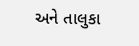અને તાલુકા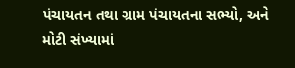પંચાયતન તથા ગ્રામ પંચાયતના સભ્યો, અને મોટી સંખ્યામાં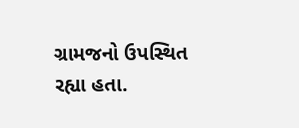ગ્રામજનો ઉપસ્થિત રહ્યા હતા.